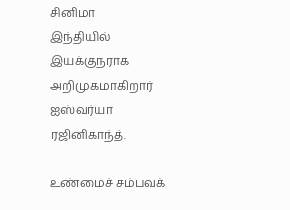சினிமா
இந்தியில் இயக்குநராக அறிமுகமாகிறார் ஐஸ்வர்யா ரஜினிகாந்த்.

உண்மைச் சம்பவக்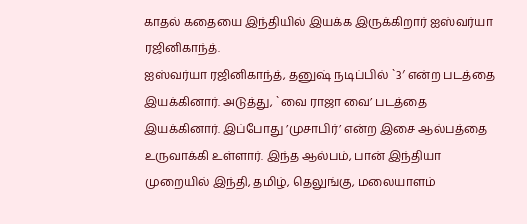காதல் கதையை இந்தியில் இயக்க இருக்கிறார் ஐஸ்வர்யா ரஜினிகாந்த்.
ஐஸ்வர்யா ரஜினிகாந்த், தனுஷ் நடிப்பில் `3′ என்ற படத்தை இயக்கினார். அடுத்து, `வை ராஜா வை’ படத்தை இயக்கினார். இப்போது ’முசாபிர்’ என்ற இசை ஆல்பத்தை உருவாக்கி உள்ளார். இந்த ஆல்பம், பான் இந்தியா முறையில் இந்தி, தமிழ், தெலுங்கு, மலையாளம்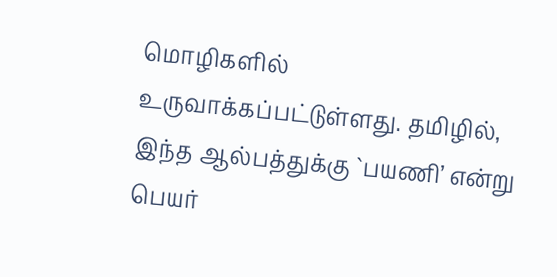மொழிகளில் உருவாக்கப்பட்டுள்ளது. தமிழில், இந்த ஆல்பத்துக்கு `பயணி’ என்று பெயர்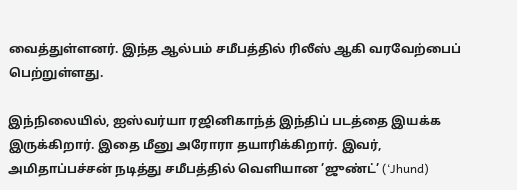வைத்துள்ளனர். இந்த ஆல்பம் சமீபத்தில் ரிலீஸ் ஆகி வரவேற்பைப் பெற்றுள்ளது.

இந்நிலையில், ஐஸ்வர்யா ரஜினிகாந்த் இந்திப் படத்தை இயக்க இருக்கிறார். இதை மீனு அரோரா தயாரிக்கிறார். இவர், அமிதாப்பச்சன் நடித்து சமீபத்தில் வெளியான ’ஜுண்ட்’ (‘Jhund)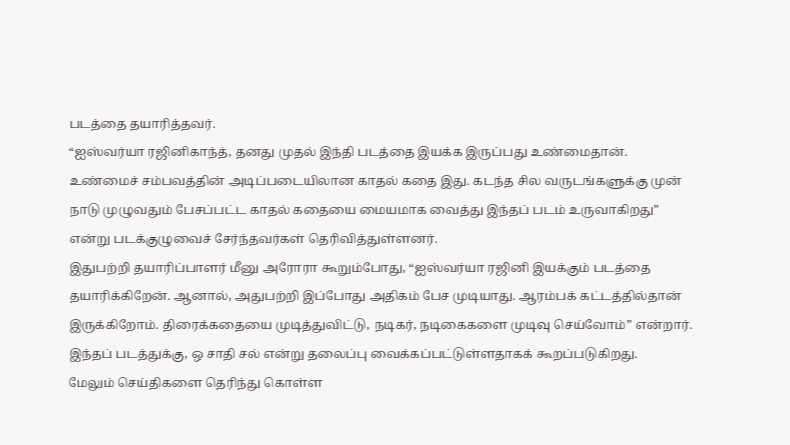படத்தை தயாரித்தவர்.
“ஐஸ்வர்யா ரஜினிகாந்த், தனது முதல் இந்தி படத்தை இயக்க இருப்பது உண்மைதான். உண்மைச் சம்பவத்தின் அடிப்படையிலான காதல் கதை இது. கடந்த சில வருடங்களுக்கு முன் நாடு முழுவதும் பேசப்பட்ட காதல் கதையை மையமாக வைத்து இந்தப் படம் உருவாகிறது” என்று படக்குழுவைச் சேர்ந்தவர்கள் தெரிவித்துள்ளனர்.
இதுபற்றி தயாரிப்பாளர் மீனு அரோரா கூறும்போது, “ஐஸ்வர்யா ரஜினி இயக்கும் படத்தை தயாரிக்கிறேன். ஆனால், அதுபற்றி இப்போது அதிகம் பேச முடியாது. ஆரம்பக் கட்டத்தில்தான் இருக்கிறோம். திரைக்கதையை முடித்துவிட்டு, நடிகர், நடிகைகளை முடிவு செய்வோம்” என்றார். இந்தப் படத்துக்கு, ஒ சாதி சல் என்று தலைப்பு வைக்கப்பட்டுள்ளதாகக் கூறப்படுகிறது.
மேலும் செய்திகளை தெரிந்து கொள்ள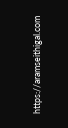https://aramseithigal.com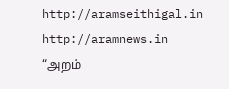http://aramseithigal.in http://aramnews.in “அறம்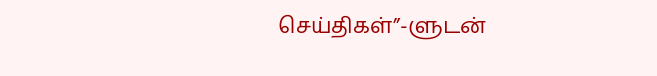செய்திகள்”-ளுடன்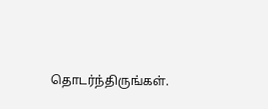தொடர்ந்திருங்கள்.